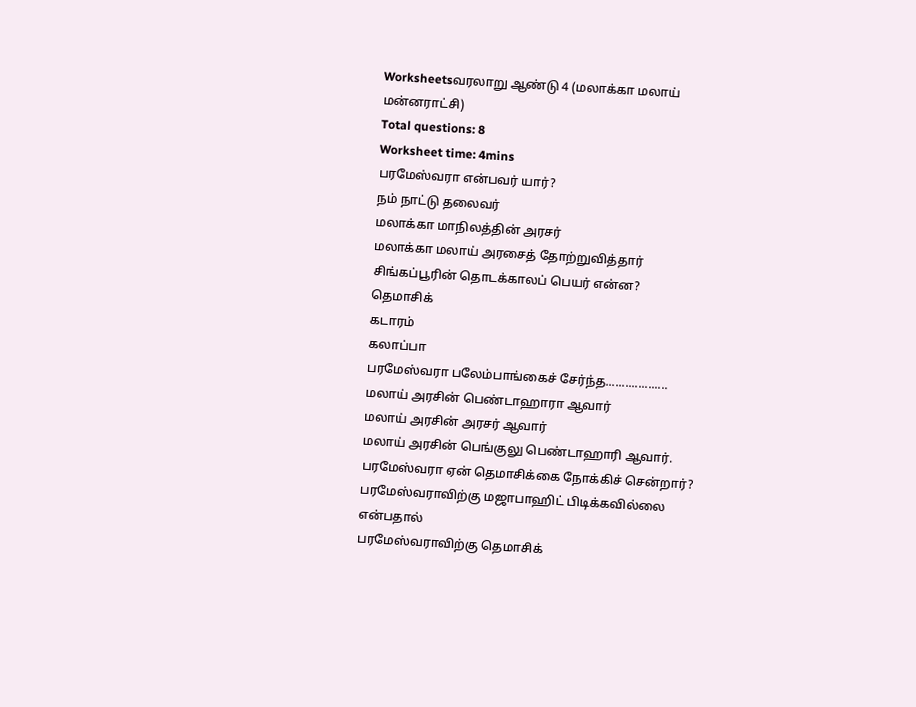Worksheetsவரலாறு ஆண்டு 4 (மலாக்கா மலாய் மன்னராட்சி)
Total questions: 8
Worksheet time: 4mins
பரமேஸ்வரா என்பவர் யார்?
நம் நாட்டு தலைவர்
மலாக்கா மாநிலத்தின் அரசர்
மலாக்கா மலாய் அரசைத் தோற்றுவித்தார்
சிங்கப்பூரின் தொடக்காலப் பெயர் என்ன?
தெமாசிக்
கடாரம்
கலாப்பா
பரமேஸ்வரா பலேம்பாங்கைச் சேர்ந்த...................
மலாய் அரசின் பெண்டாஹாரா ஆவார்
மலாய் அரசின் அரசர் ஆவார்
மலாய் அரசின் பெங்குலு பெண்டாஹாரி ஆவார்.
பரமேஸ்வரா ஏன் தெமாசிக்கை நோக்கிச் சென்றார்?
பரமேஸ்வராவிற்கு மஜாபாஹிட் பிடிக்கவில்லை என்பதால்
பரமேஸ்வராவிற்கு தெமாசிக்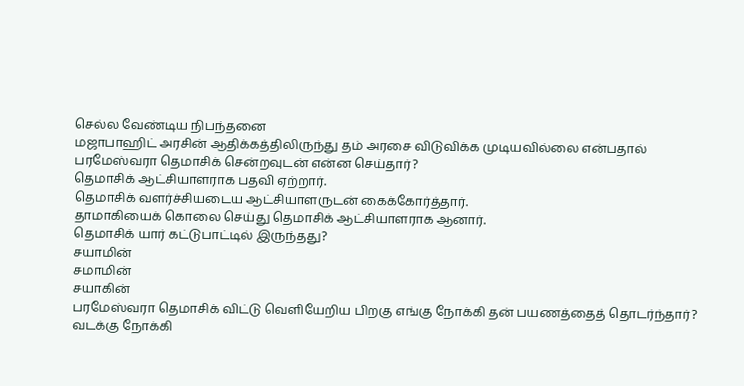செல்ல வேண்டிய நிபந்தனை
மஜாபாஹிட் அரசின் ஆதிக்கத்திலிருந்து தம் அரசை விடுவிக்க முடியவில்லை என்பதால்
பரமேஸ்வரா தெமாசிக் சென்றவுடன் என்ன செய்தார்?
தெமாசிக் ஆட்சியாளராக பதவி ஏற்றார்.
தெமாசிக் வளர்ச்சியடைய ஆட்சியாளருடன் கைக்கோர்த்தார்.
தாமாகியைக் கொலை செய்து தெமாசிக் ஆட்சியாளராக ஆனார்.
தெமாசிக் யார் கட்டுபாட்டில் இருந்தது?
சயாமின்
சமாமின்
சயாகின்
பரமேஸ்வரா தெமாசிக் விட்டு வெளியேறிய பிறகு எங்கு நோக்கி தன் பயணத்தைத் தொடர்ந்தார்?
வடக்கு நோக்கி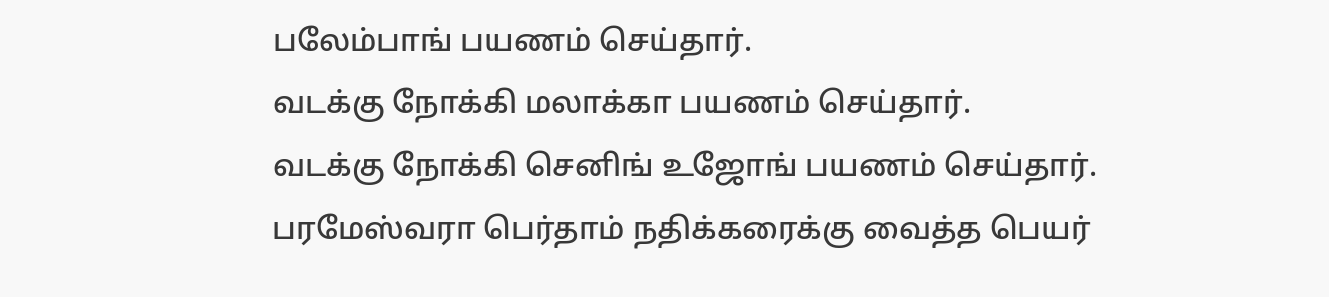பலேம்பாங் பயணம் செய்தார்.
வடக்கு நோக்கி மலாக்கா பயணம் செய்தார்.
வடக்கு நோக்கி செனிங் உஜோங் பயணம் செய்தார்.
பரமேஸ்வரா பெர்தாம் நதிக்கரைக்கு வைத்த பெயர்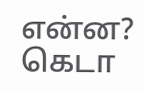என்ன?
கெடா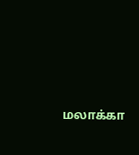மலாக்கா